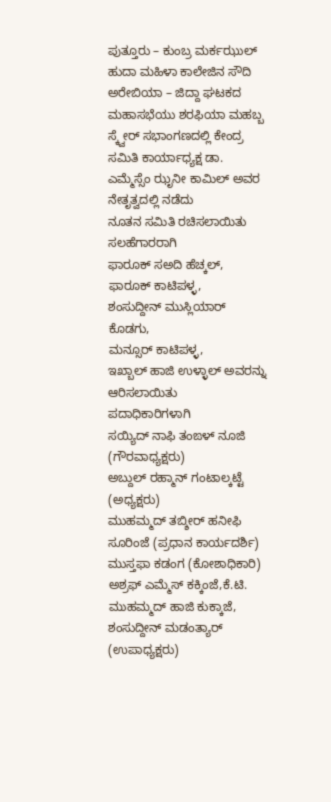ಪುತ್ತೂರು – ಕುಂಬ್ರ ಮರ್ಕಝುಲ್ ಹುದಾ ಮಹಿಳಾ ಕಾಲೇಜಿನ ಸೌದಿ ಅರೇಬಿಯಾ – ಜಿದ್ದಾ ಘಟಕದ ಮಹಾಸಭೆಯು ಶರಫಿಯಾ ಮಹಬ್ಬ ಸ್ಕ್ವೇರ್ ಸಭಾಂಗಣದಲ್ಲಿ ಕೇಂದ್ರ ಸಮಿತಿ ಕಾರ್ಯಾಧ್ಯಕ್ಷ ಡಾ. ಎಮ್ಮೆಸ್ಸೆಂ ಝೃನೀ ಕಾಮಿಲ್ ಅವರ ನೇತೃತ್ವದಲ್ಲಿ ನಡೆದು
ನೂತನ ಸಮಿತಿ ರಚಿಸಲಾಯಿತು
ಸಲಹೆಗಾರರಾಗಿ
ಫಾರೂಕ್ ಸಅದಿ ಹೆಚ್ಕಲ್,
ಫಾರೂಕ್ ಕಾಟಿಪಳ್ಳ,
ಶಂಸುದ್ದೀನ್ ಮುಸ್ಲಿಯಾರ್ ಕೊಡಗು,
ಮನ್ಸೂರ್ ಕಾಟಿಪಳ್ಳ,
ಇಖ್ಬಾಲ್ ಹಾಜಿ ಉಳ್ಳಾಲ್ ಅವರನ್ನು ಆರಿಸಲಾಯಿತು
ಪದಾಧಿಕಾರಿಗಳಾಗಿ
ಸಯ್ಯಿದ್ ನಾಫಿ ತಂಙಳ್ ನೂಜಿ (ಗೌರವಾಧ್ಯಕ್ಷರು)
ಅಬ್ದುಲ್ ರಹ್ಮಾನ್ ಗಂಟಾಲ್ಕಟ್ಟೆ (ಅಧ್ಯಕ್ಷರು)
ಮುಹಮ್ಮದ್ ತಬ್ಶೀರ್ ಹನೀಫಿ ಸೂರಿಂಜೆ (ಪ್ರಧಾನ ಕಾರ್ಯದರ್ಶಿ)
ಮುಸ್ತಫಾ ಕಡಂಗ (ಕೋಶಾಧಿಕಾರಿ)
ಅಶ್ರಫ್ ಎಮ್ಮೆಸ್ ಕಕ್ಕಿಂಜೆ,ಕೆ.ಟಿ. ಮುಹಮ್ಮದ್ ಹಾಜಿ ಕುಕ್ಕಾಜೆ, ಶಂಸುದ್ದೀನ್ ಮಡಂತ್ಯಾರ್ (ಉಪಾಧ್ಯಕ್ಷರು)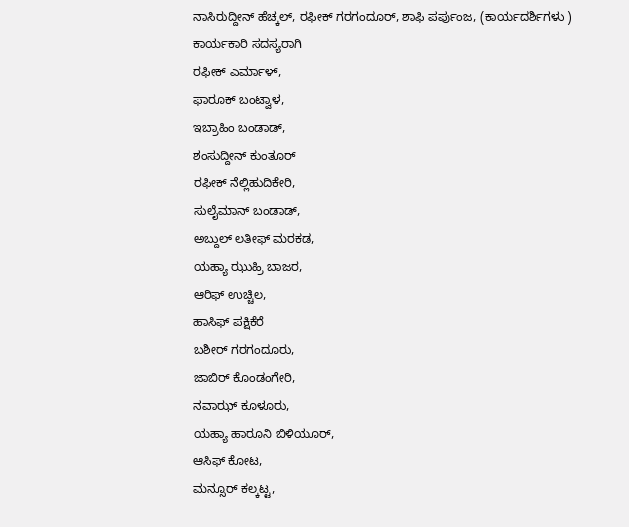ನಾಸಿರುದ್ದೀನ್ ಹೆಚ್ಕಲ್, ರಫೀಕ್ ಗರಗಂದೂರ್, ಶಾಫಿ ಪರ್ಪುಂಜ, (ಕಾರ್ಯದರ್ಶಿಗಳು )
ಕಾರ್ಯಕಾರಿ ಸದಸ್ಯರಾಗಿ
ರಫೀಕ್ ಎರ್ಮಾಳ್,
ಫಾರೂಕ್ ಬಂಟ್ವಾಳ,
ಇಬ್ರಾಹಿಂ ಬಂಡಾಡ್,
ಶಂಸುದ್ದೀನ್ ಕುಂತೂರ್
ರಫೀಕ್ ನೆಲ್ಲಿಹುದಿಕೇರಿ,
ಸುಲೈಮಾನ್ ಬಂಡಾಡ್,
ಅಬ್ದುಲ್ ಲತೀಫ್ ಮರಕಡ,
ಯಹ್ಯಾ ಝುಹ್ರಿ ಬಾಜರ,
ಆರಿಫ್ ಉಚ್ಚಿಲ,
ಹಾಸಿಫ್ ಪಕ್ಷಿಕೆರೆ
ಬಶೀರ್ ಗರಗಂದೂರು,
ಜಾಬಿರ್ ಕೊಂಡಂಗೇರಿ,
ನವಾಝ್ ಕೂಳೂರು,
ಯಹ್ಯಾ ಹಾರೂನಿ ಬಿಳಿಯೂರ್,
ಆಸಿಫ್ ಕೋಟ,
ಮನ್ಸೂರ್ ಕಲ್ಕಟ್ಟ,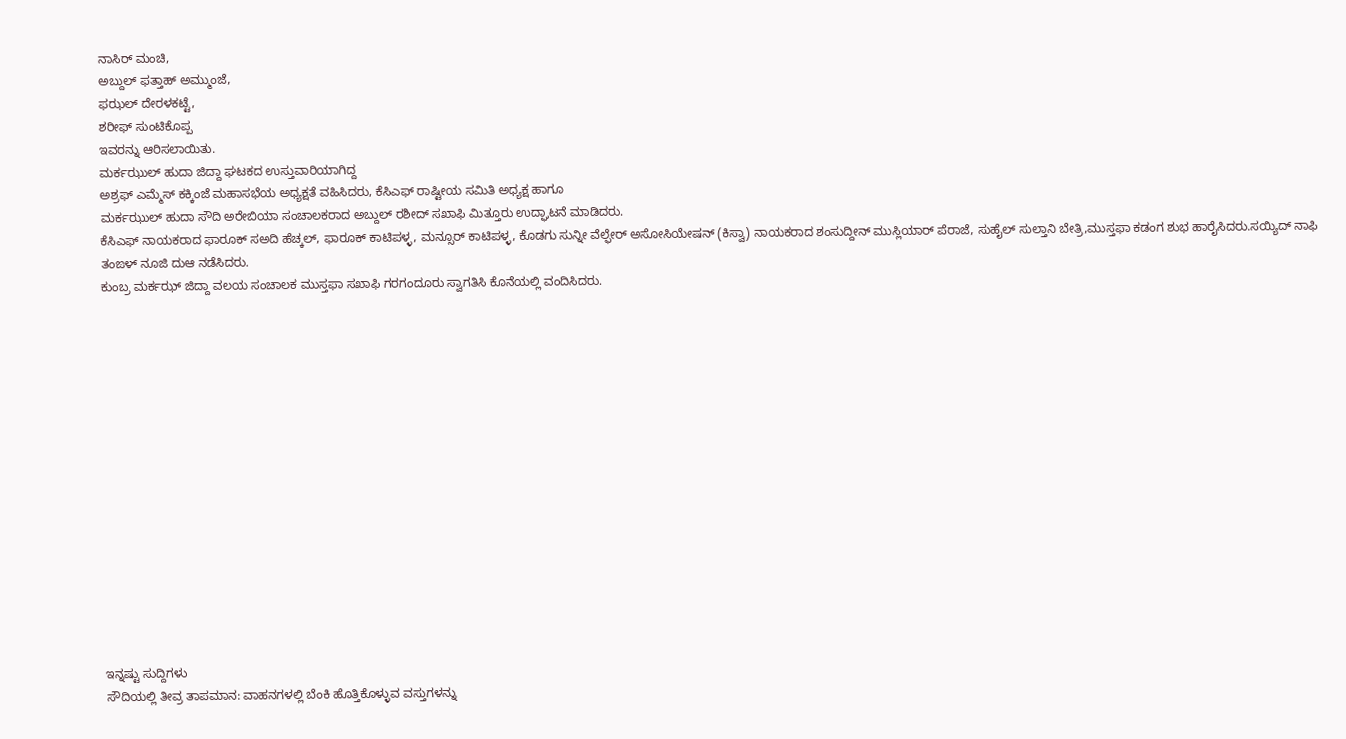ನಾಸಿರ್ ಮಂಚಿ,
ಅಬ್ದುಲ್ ಫತ್ತಾಹ್ ಅಮ್ಮುಂಜೆ,
ಫಝಲ್ ದೇರಳಕಟ್ಟೆ,
ಶರೀಫ್ ಸುಂಟಿಕೊಪ್ಪ
ಇವರನ್ನು ಆರಿಸಲಾಯಿತು.
ಮರ್ಕಝುಲ್ ಹುದಾ ಜಿದ್ದಾ ಘಟಕದ ಉಸ್ತುವಾರಿಯಾಗಿದ್ದ
ಅಶ್ರಫ್ ಎಮ್ಮೆಸ್ ಕಕ್ಕಿಂಜೆ ಮಹಾಸಭೆಯ ಅಧ್ಯಕ್ಷತೆ ವಹಿಸಿದರು, ಕೆಸಿಎಫ್ ರಾಷ್ಟೀಯ ಸಮಿತಿ ಅಧ್ಯಕ್ಷ ಹಾಗೂ
ಮರ್ಕಝುಲ್ ಹುದಾ ಸೌದಿ ಅರೇಬಿಯಾ ಸಂಚಾಲಕರಾದ ಅಬ್ದುಲ್ ರಶೀದ್ ಸಖಾಫಿ ಮಿತ್ತೂರು ಉದ್ಘಾಟನೆ ಮಾಡಿದರು.
ಕೆಸಿಎಫ್ ನಾಯಕರಾದ ಫಾರೂಕ್ ಸಅದಿ ಹೆಚ್ಕಲ್, ಫಾರೂಕ್ ಕಾಟಿಪಳ್ಳ, ಮನ್ಸೂರ್ ಕಾಟಿಪಳ್ಳ, ಕೊಡಗು ಸುನ್ನೀ ವೆಲ್ಫೇರ್ ಅಸೋಸಿಯೇಷನ್ (ಕಿಸ್ವಾ) ನಾಯಕರಾದ ಶಂಸುದ್ದೀನ್ ಮುಸ್ಲಿಯಾರ್ ಪೆರಾಜೆ, ಸುಹೈಲ್ ಸುಲ್ತಾನಿ ಬೇತ್ರಿ,ಮುಸ್ತಫಾ ಕಡಂಗ ಶುಭ ಹಾರೈಸಿದರು.ಸಯ್ಯಿದ್ ನಾಫಿ ತಂಙಳ್ ನೂಜಿ ದುಆ ನಡೆಸಿದರು.
ಕುಂಬ್ರ ಮರ್ಕಝ್ ಜಿದ್ದಾ ವಲಯ ಸಂಚಾಲಕ ಮುಸ್ತಫಾ ಸಖಾಫಿ ಗರಗಂದೂರು ಸ್ವಾಗತಿಸಿ ಕೊನೆಯಲ್ಲಿ ವಂದಿಸಿದರು.
















ಇನ್ನಷ್ಟು ಸುದ್ದಿಗಳು
ಸೌದಿಯಲ್ಲಿ ತೀವ್ರ ತಾಪಮಾನ: ವಾಹನಗಳಲ್ಲಿ ಬೆಂಕಿ ಹೊತ್ತಿಕೊಳ್ಳುವ ವಸ್ತುಗಳನ್ನು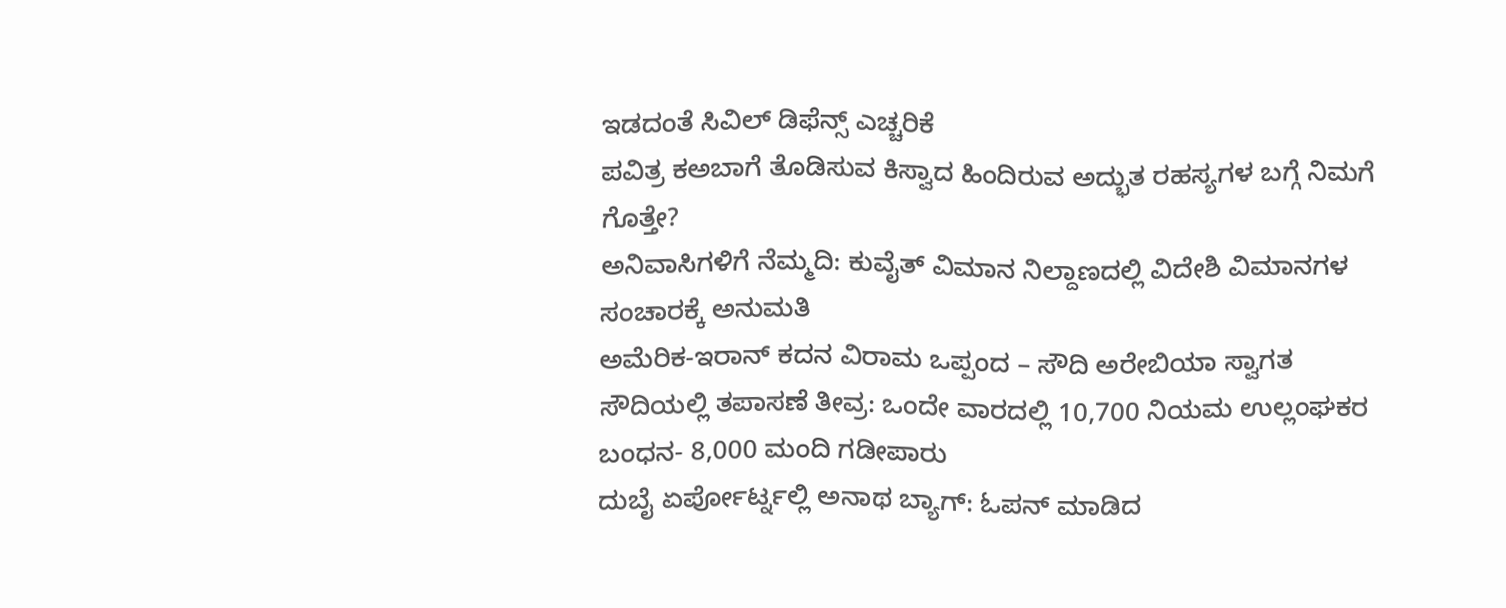ಇಡದಂತೆ ಸಿವಿಲ್ ಡಿಫೆನ್ಸ್ ಎಚ್ಚರಿಕೆ
ಪವಿತ್ರ ಕಅಬಾಗೆ ತೊಡಿಸುವ ಕಿಸ್ವಾದ ಹಿಂದಿರುವ ಅದ್ಭುತ ರಹಸ್ಯಗಳ ಬಗ್ಗೆ ನಿಮಗೆ ಗೊತ್ತೇ?
ಅನಿವಾಸಿಗಳಿಗೆ ನೆಮ್ಮದಿ: ಕುವೈತ್ ವಿಮಾನ ನಿಲ್ದಾಣದಲ್ಲಿ ವಿದೇಶಿ ವಿಮಾನಗಳ ಸಂಚಾರಕ್ಕೆ ಅನುಮತಿ
ಅಮೆರಿಕ-ಇರಾನ್ ಕದನ ವಿರಾಮ ಒಪ್ಪಂದ – ಸೌದಿ ಅರೇಬಿಯಾ ಸ್ವಾಗತ
ಸೌದಿಯಲ್ಲಿ ತಪಾಸಣೆ ತೀವ್ರ: ಒಂದೇ ವಾರದಲ್ಲಿ 10,700 ನಿಯಮ ಉಲ್ಲಂಘಕರ ಬಂಧನ- 8,000 ಮಂದಿ ಗಡೀಪಾರು
ದುಬೈ ಏರ್ಪೋರ್ಟ್ನಲ್ಲಿ ಅನಾಥ ಬ್ಯಾಗ್: ಓಪನ್ ಮಾಡಿದ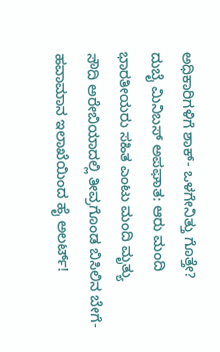ಅಧಿಕಾರಿಗಳಿಗೆ ಶಾಕ್- ಒಳಗೇನಿತ್ತು ಗೊತ್ತೇ?
ದುಬೈ ಮಿನಿಬಸ್ ಅಪಘಾತ: ಆರು ಮಂದಿ ಭಾರತೀಯರು ಸಹಿತ ಎಂಟು ಮಂದಿ ಮೃತ್ಯು
ಸೌದಿ ಅರೇಬಿಯಾದಲ್ಲಿ ತೀವ್ರಗೊಂಡ ಬಿಸಿಲಿನ ಬೇಗೆ- ಹವಾಮಾನ ಇಲಾಖೆಯಿಂದ ಹೈ ಅಲರ್ಟ್!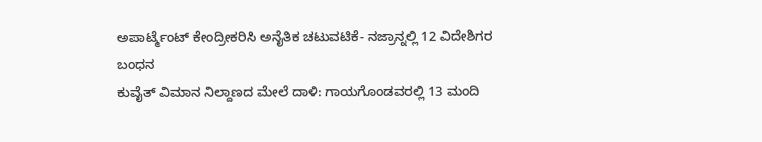ಅಪಾರ್ಟ್ಮೆಂಟ್ ಕೇಂದ್ರೀಕರಿಸಿ ಅನೈತಿಕ ಚಟುವಟಿಕೆ- ನಜ್ರಾನ್ನಲ್ಲಿ 12 ವಿದೇಶಿಗರ ಬಂಧನ
ಕುವೈತ್ ವಿಮಾನ ನಿಲ್ದಾಣದ ಮೇಲೆ ದಾಳಿ: ಗಾಯಗೊಂಡವರಲ್ಲಿ 13 ಮಂದಿ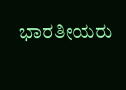ಭಾರತೀಯರು